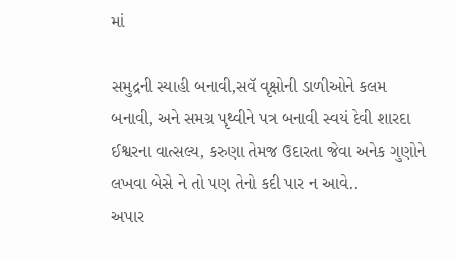માં

સમુદ્રની સ્યાહી બનાવી,સવૅ વૃક્ષોની ડાળીઓને કલમ બનાવી, અને સમગ્ર પૃથ્વીને પત્ર બનાવી સ્વયં દેવી શારદા ઈશ્વરના વાત્સલ્ય, કરુણા તેમજ ઉદારતા જેવા અનેક ગુણોને લખવા બેસે ને તો પણ તેનો કદી પાર ન આવે..
અપાર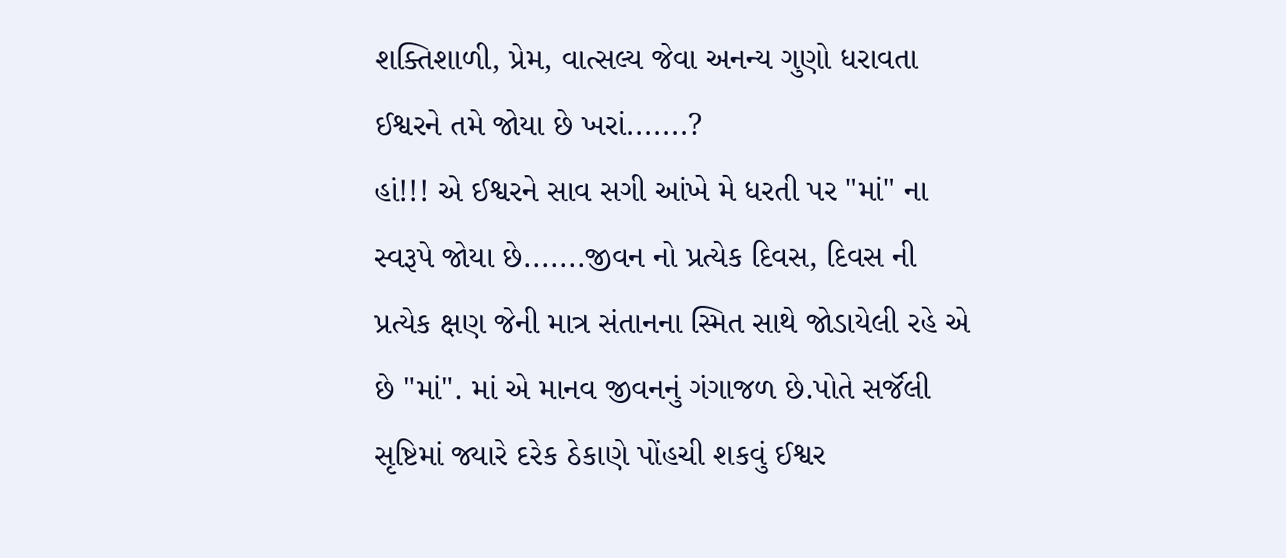શક્તિશાળી, પ્રેમ, વાત્સલ્ય જેવા અનન્ય ગુણો ધરાવતા ઈશ્વરને તમે જોયા છે ખરાં.......?
હાં!!! એ ઈશ્વરને સાવ સગી આંખે મે ધરતી પર "માં" ના સ્વરૂપે જોયા છે.......જીવન નો પ્રત્યેક દિવસ, દિવસ ની પ્રત્યેક ક્ષણ જેની માત્ર સંતાનના સ્મિત સાથે જોડાયેલી રહે એ છે "માં". માં એ માનવ જીવનનું ગંગાજળ છે.પોતે સર્જૅલી સૃષ્ટિમાં જ્યારે દરેક ઠેકાણે પોંહચી શકવું ઈશ્વર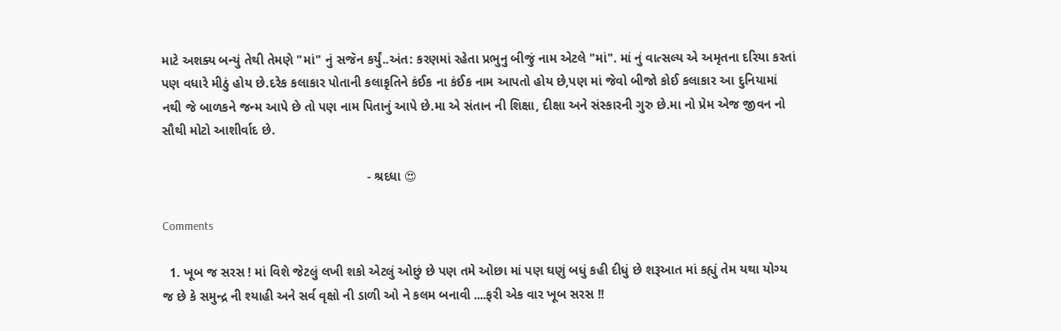માટે અશક્ય બન્યું તેથી તેમણે "માં" નું સજૅન કર્યું..અંત: કરણમાં રહેતા પ્રભુનુ બીજું નામ એટલે "માં". માં નું વાત્સલ્ય એ અમૃતના દરિયા કરતાં પણ વધારે મીઠું હોય છે.દરેક કલાકાર પોતાની કલાકૃતિને કંઈક ના કંઈક નામ આપતો હોય છે,પણ માં જેવો બીજો કોઈ કલાકાર આ દુનિયામાં નથી જે બાળકને જન્મ આપે છે તો પણ નામ પિતાનું આપે છે.મા એ સંતાન ની શિક્ષા, દીક્ષા અને સંસ્કારની ગુરુ છે.મા નો પ્રેમ એજ જીવન નો સૌથી મોટો આશીર્વાદ છે.

                                                         - શ્રદધા 😍

Comments

  1. ખૂબ જ સરસ ! માં વિશે જેટલું લખી શકો એટલું ઓછું છે પણ તમે ઓછા માં પણ ઘણું બધું કહી દીધું છે શરૂઆત માં કહ્યું તેમ યથા યોગ્ય જ છે કે સમુન્દ્ર ની શ્યાહી અને સર્વ વૃક્ષો ની ડાળી ઓ ને કલમ બનાવી ....ફરી એક વાર ખૂબ સરસ !!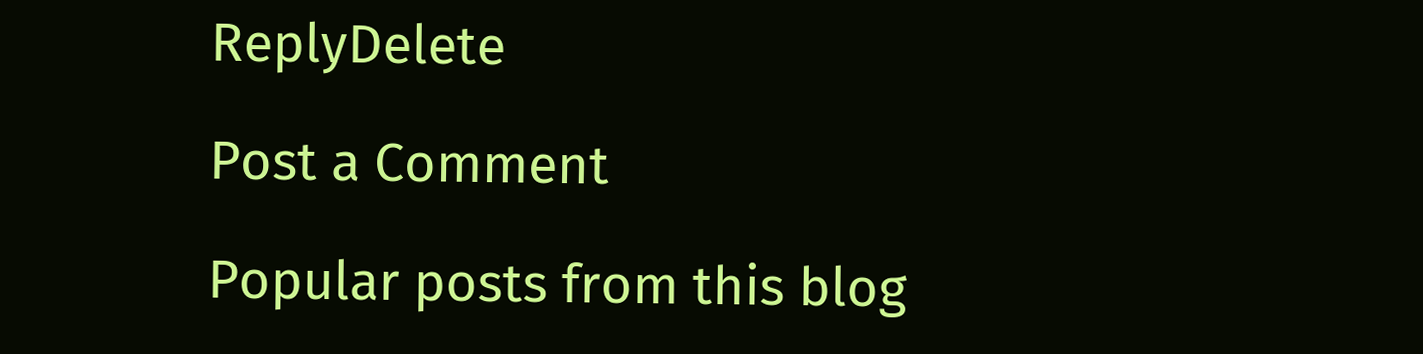ReplyDelete

Post a Comment

Popular posts from this blog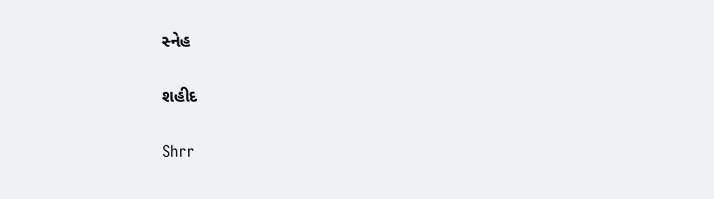સ્નેહ

શહીદ

Shrr